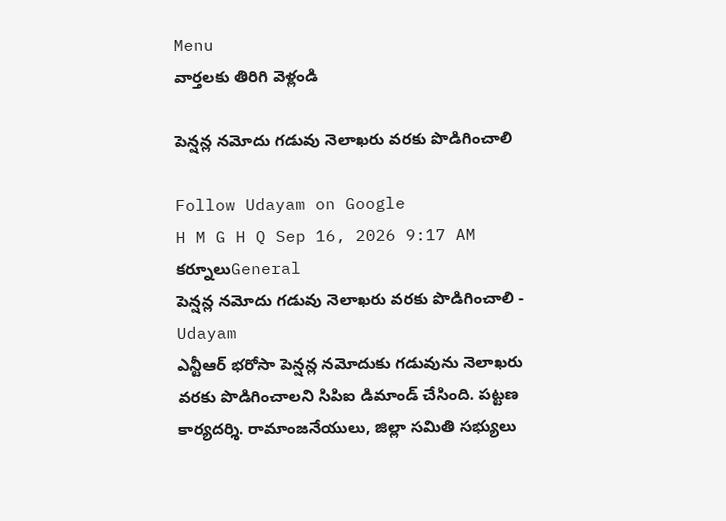Menu
వార్తలకు తిరిగి వెళ్లండి

పెన్షన్ల నమోదు గడువు నెలాఖరు వరకు పొడిగించాలి

Follow Udayam on Google
H M G H Q Sep 16, 2026 9:17 AM కర్నూలుGeneral
పెన్షన్ల నమోదు గడువు నెలాఖరు వరకు పొడిగించాలి - Udayam
ఎన్టీఆర్ భరోసా పెన్షన్ల నమోదుకు గడువును నెలాఖరు వరకు పొడిగించాలని సిపిఐ డిమాండ్ చేసింది. పట్టణ కార్యదర్శి. రామాంజనేయులు, జిల్లా సమితి సభ్యులు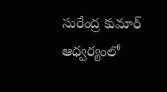సురేంద్ర కుమార్ ఆధ్వర్యంలో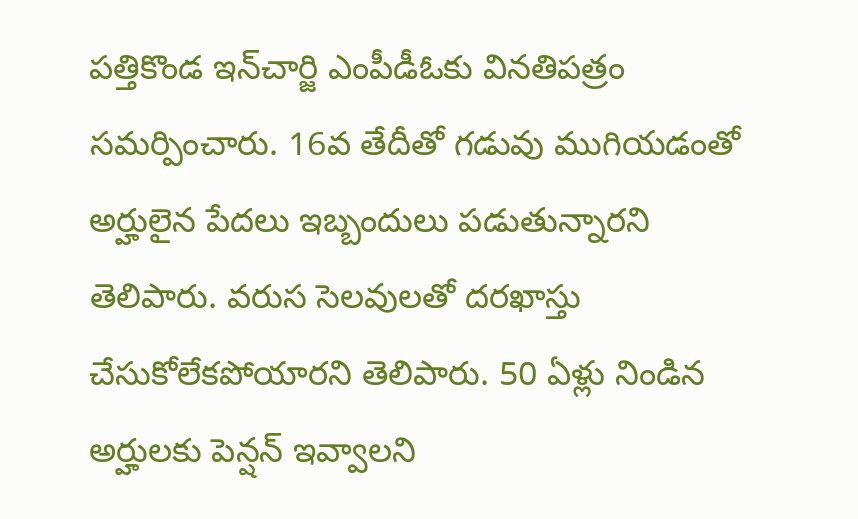పత్తికొండ ఇన్‌చార్జి ఎంపీడీఓకు వినతిపత్రం సమర్పించారు. 16వ తేదీతో గడువు ముగియడంతో అర్హులైన పేదలు ఇబ్బందులు పడుతున్నారని తెలిపారు. వరుస సెలవులతో దరఖాస్తు చేసుకోలేకపోయారని తెలిపారు. 50 ఏళ్లు నిండిన అర్హులకు పెన్షన్ ఇవ్వాలని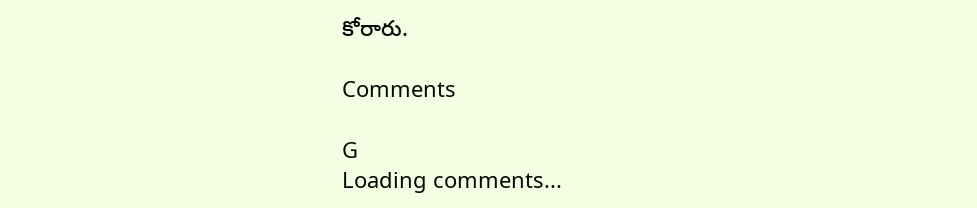కోరారు.

Comments

G
Loading comments...